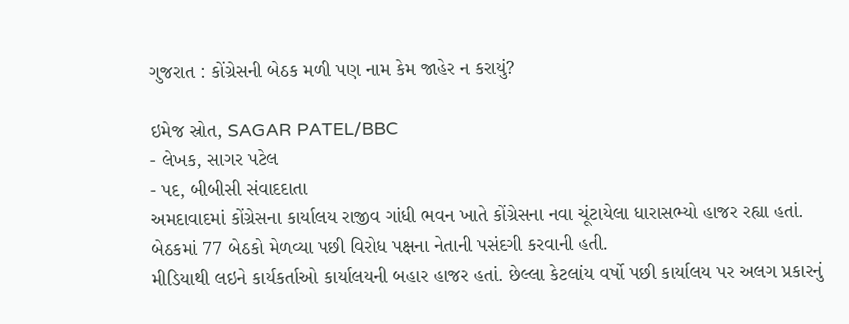ગુજરાત : કોંગ્રેસની બેઠક મળી પણ નામ કેમ જાહેર ન કરાયું?

ઇમેજ સ્રોત, SAGAR PATEL/BBC
- લેખક, સાગર પટેલ
- પદ, બીબીસી સંવાદદાતા
અમદાવાદમાં કોંગ્રેસના કાર્યાલય રાજીવ ગાંધી ભવન ખાતે કોંગ્રેસના નવા ચૂંટાયેલા ધારાસભ્યો હાજર રહ્યા હતાં.
બેઠકમાં 77 બેઠકો મેળવ્યા પછી વિરોધ પક્ષના નેતાની પસંદગી કરવાની હતી.
મીડિયાથી લઇને કાર્યકર્તાઓ કાર્યાલયની બહાર હાજર હતાં. છેલ્લા કેટલાંય વર્ષો પછી કાર્યાલય પર અલગ પ્રકારનું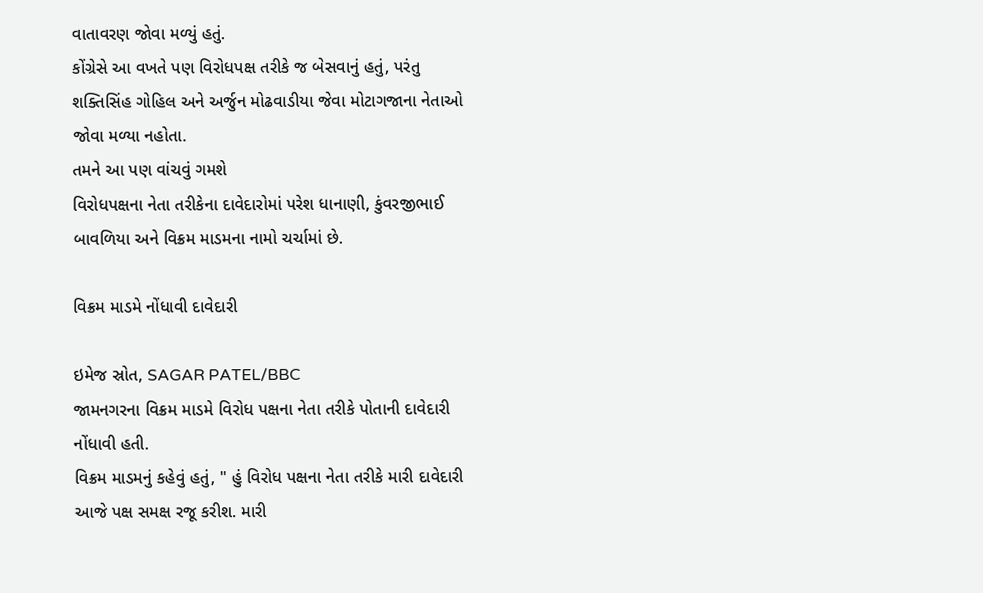વાતાવરણ જોવા મળ્યું હતું.
કોંગ્રેસે આ વખતે પણ વિરોધપક્ષ તરીકે જ બેસવાનું હતું, પરંતુ શક્તિસિંહ ગોહિલ અને અર્જુન મોઢવાડીયા જેવા મોટાગજાના નેતાઓ જોવા મળ્યા નહોતા.
તમને આ પણ વાંચવું ગમશે
વિરોધપક્ષના નેતા તરીકેના દાવેદારોમાં પરેશ ધાનાણી, કુંવરજીભાઈ બાવળિયા અને વિક્રમ માડમના નામો ચર્ચામાં છે.

વિક્રમ માડમે નોંધાવી દાવેદારી

ઇમેજ સ્રોત, SAGAR PATEL/BBC
જામનગરના વિક્રમ માડમે વિરોધ પક્ષના નેતા તરીકે પોતાની દાવેદારી નોંધાવી હતી.
વિક્રમ માડમનું કહેવું હતું, " હું વિરોધ પક્ષના નેતા તરીકે મારી દાવેદારી આજે પક્ષ સમક્ષ રજૂ કરીશ. મારી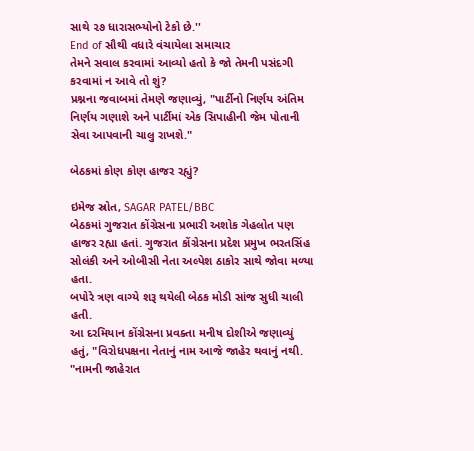સાથે ૨૭ ધારાસભ્યોનો ટેકો છે.''
End of સૌથી વધારે વંચાયેલા સમાચાર
તેમને સવાલ કરવામાં આવ્યો હતો કે જો તેમની પસંદગી કરવામાં ન આવે તો શું?
પ્રશ્નના જવાબમાં તેમણે જણાવ્યું, "પાર્ટીનો નિર્ણય અંતિમ નિર્ણય ગણાશે અને પાર્ટીમાં એક સિપાહીની જેમ પોતાની સેવા આપવાની ચાલુ રાખશે."

બેઠકમાં કોણ કોણ હાજર રહ્યું?

ઇમેજ સ્રોત, SAGAR PATEL/BBC
બેઠકમાં ગુજરાત કોંગ્રેસના પ્રભારી અશોક ગેહલોત પણ હાજર રહ્યા હતાં. ગુજરાત કોંગ્રેસના પ્રદેશ પ્રમુખ ભરતસિંહ સોલંકી અને ઓબીસી નેતા અલ્પેશ ઠાકોર સાથે જોવા મળ્યા હતા.
બપોરે ત્રણ વાગ્યે શરૂ થયેલી બેઠક મોડી સાંજ સુધી ચાલી હતી.
આ દરમિયાન કોંગ્રેસના પ્રવક્તા મનીષ દોશીએ જણાવ્યું હતું, "વિરોધપક્ષના નેતાનું નામ આજે જાહેર થવાનું નથી.
"નામની જાહેરાત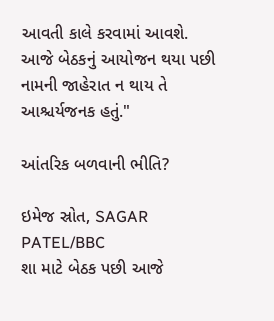આવતી કાલે કરવામાં આવશે. આજે બેઠકનું આયોજન થયા પછી નામની જાહેરાત ન થાય તે આશ્ચર્યજનક હતું."

આંતરિક બળવાની ભીતિ?

ઇમેજ સ્રોત, SAGAR PATEL/BBC
શા માટે બેઠક પછી આજે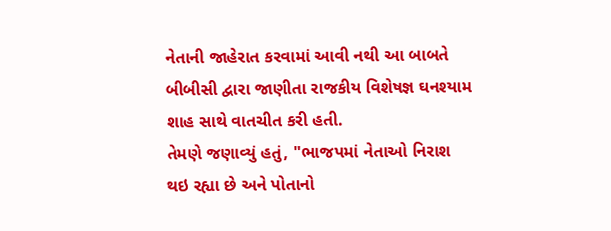નેતાની જાહેરાત કરવામાં આવી નથી આ બાબતે બીબીસી દ્વારા જાણીતા રાજકીય વિશેષજ્ઞ ઘનશ્યામ શાહ સાથે વાતચીત કરી હતી.
તેમણે જણાવ્યું હતું, "ભાજપમાં નેતાઓ નિરાશ થઇ રહ્યા છે અને પોતાનો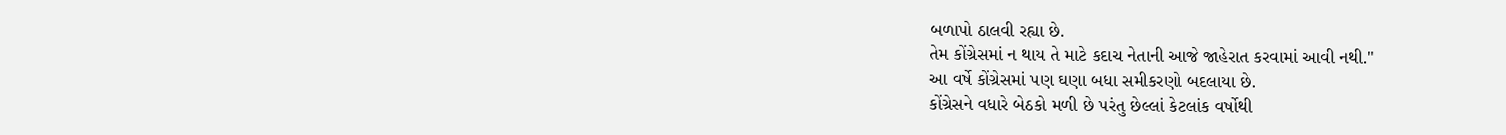બળાપો ઠાલવી રહ્યા છે.
તેમ કોંગ્રેસમાં ન થાય તે માટે કદાચ નેતાની આજે જાહેરાત કરવામાં આવી નથી."
આ વર્ષે કોંગ્રેસમાં પણ ઘણા બધા સમીકરણો બદલાયા છે.
કોંગ્રેસને વધારે બેઠકો મળી છે પરંતુ છેલ્લાં કેટલાંક વર્ષોથી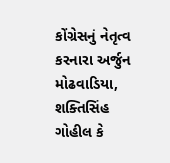કોંગ્રેસનું નેતૃત્વ કરનારા અર્જુન મોઢવાડિયા, શક્તિસિંહ ગોહીલ કે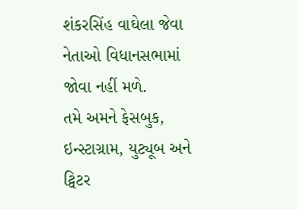શંકરસિંહ વાઘેલા જેવા નેતાઓ વિધાનસભામાં જોવા નહીં મળે.
તમે અમને ફેસબુક, ઇન્સ્ટાગ્રામ, યુટ્યૂબ અને ટ્વિટર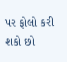પર ફોલો કરી શકો છો